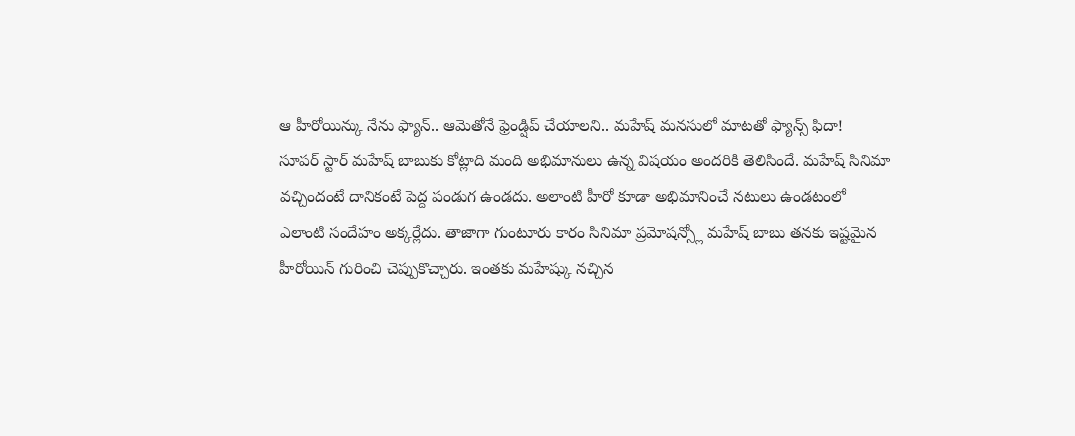ఆ హీరోయిన్కు నేను ఫ్యాన్.. ఆమెతోనే ఫ్రెండ్షిప్ చేయాలని.. మహేష్ మనసులో మాటతో ఫ్యాన్స్ ఫిదా!
సూపర్ స్టార్ మహేష్ బాబుకు కోట్లాది మంది అభిమానులు ఉన్న విషయం అందరికి తెలిసిందే. మహేష్ సినిమా వచ్చిందంటే దానికంటే పెద్ద పండుగ ఉండదు. అలాంటి హీరో కూడా అభిమానించే నటులు ఉండటంలో ఎలాంటి సందేహం అక్కర్లేదు. తాజాగా గుంటూరు కారం సినిమా ప్రమోషన్స్లో మహేష్ బాబు తనకు ఇష్టమైన హీరోయిన్ గురించి చెప్పుకొచ్చారు. ఇంతకు మహేష్కు నచ్చిన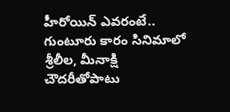హీరోయిన్ ఎవరంటే..
గుంటూరు కారం సినిమాలో శ్రీలీల, మీనాక్షి చౌదరీతోపాటు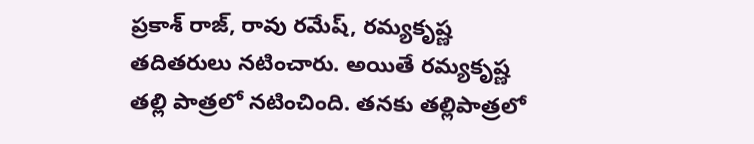ప్రకాశ్ రాజ్, రావు రమేష్, రమ్యకృష్ణ తదితరులు నటించారు. అయితే రమ్యకృష్ణ తల్లి పాత్రలో నటించింది. తనకు తల్లిపాత్రలో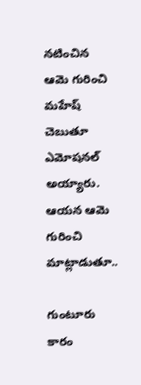నటించిన ఆమె గురించి మహేష్ చెబుతూ ఎమోషనల్ అయ్యారు. ఆయన ఆమె గురించి మాట్లాడుతూ..

గుంటూరు కారం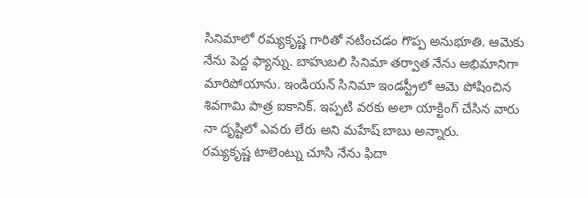సినిమాలో రమ్యకృష్ణ గారితో నటించడం గొప్ప అనుభూతి. ఆమెకు నేను పెద్ద ఫ్యాన్ను. బాహుబలి సినిమా తర్వాత నేను అభిమానిగా మారిపోయాను. ఇండియన్ సినిమా ఇండస్ట్రీలో ఆమె పోషించిన శివగామి పాత్ర ఐకానిక్. ఇప్పటి వరకు అలా యాక్టింగ్ చేసిన వారు నా దృష్టిలో ఎవరు లేరు అని మహేష్ బాబు అన్నారు.
రమ్యకృష్ణ టాలెంట్ను చూసి నేను ఫిదా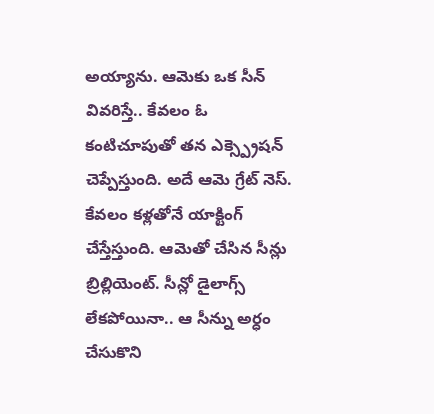అయ్యాను. ఆమెకు ఒక సీన్ వివరిస్తే.. కేవలం ఓ కంటిచూపుతో తన ఎక్స్ప్రెషన్ చెప్పేస్తుంది. అదే ఆమె గ్రేట్ నెస్. కేవలం కళ్లతోనే యాక్టింగ్ చేస్తేస్తుంది. ఆమెతో చేసిన సీన్లు బ్రిల్లియెంట్. సీన్లో డైలాగ్స్ లేకపోయినా.. ఆ సీన్ను అర్ధం చేసుకొని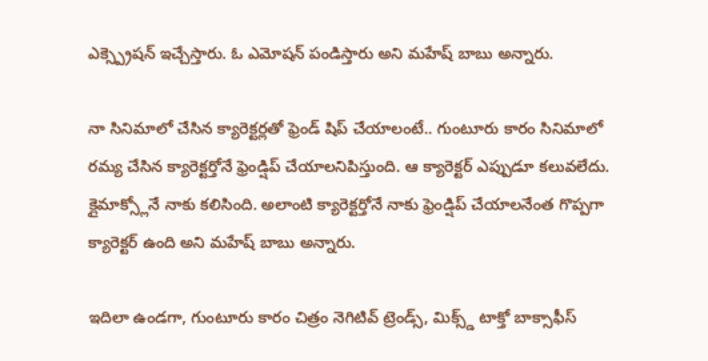ఎక్స్ప్రెషన్ ఇచ్చేస్తారు. ఓ ఎమోషన్ పండిస్తారు అని మహేష్ బాబు అన్నారు.

నా సినిమాలో చేసిన క్యారెక్టర్లతో ఫ్రెండ్ షిప్ చేయాలంటే.. గుంటూరు కారం సినిమాలో రమ్య చేసిన క్యారెక్టర్తోనే ఫ్రెండ్షిప్ చేయాలనిపిస్తుంది. ఆ క్యారెక్టర్ ఎప్పుడూ కలువలేదు. క్లైమాక్స్లోనే నాకు కలిసింది. అలాంటి క్యారెక్టర్తోనే నాకు ఫ్రెండ్షిప్ చేయాలనేంత గొప్పగా క్యారెక్టర్ ఉంది అని మహేష్ బాబు అన్నారు.

ఇదిలా ఉండగా, గుంటూరు కారం చిత్రం నెగిటివ్ ట్రెండ్స్, మిక్స్డ్ టాక్తో బాక్సాఫీస్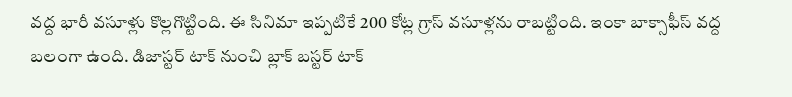వద్ద భారీ వసూళ్లు కొల్లగొట్టింది. ఈ సినిమా ఇప్పటికే 200 కోట్ల గ్రాస్ వసూళ్లను రాబట్టింది. ఇంకా బాక్సాఫీస్ వద్ద బలంగా ఉంది. డిజాస్టర్ టాక్ నుంచి బ్లాక్ బస్టర్ టాక్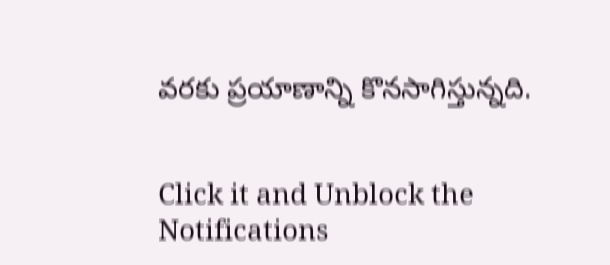వరకు ప్రయాణాన్ని కొనసాగిస్తున్నది.


Click it and Unblock the Notifications